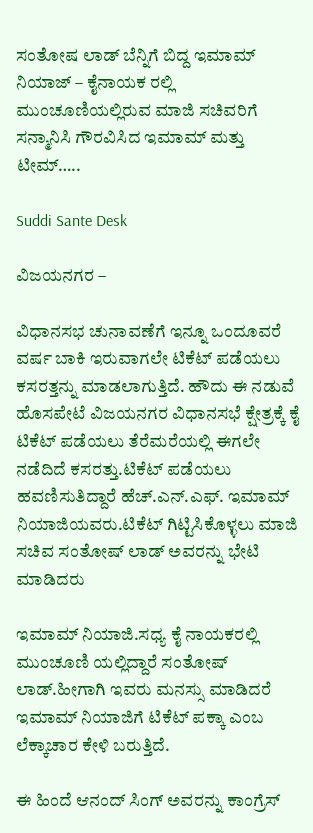ಸಂತೋಷ ಲಾಡ್ ಬೆನ್ನಿಗೆ ಬಿದ್ದ ಇಮಾಮ್ ನಿಯಾಜ್ – ಕೈನಾಯಕ ರಲ್ಲಿ ಮುಂಚೂಣಿಯಲ್ಲಿರುವ ಮಾಜಿ ಸಚಿವರಿಗೆ ಸನ್ಮಾನಿಸಿ ಗೌರವಿಸಿದ ಇಮಾಮ್ ಮತ್ತು ಟೀಮ್…..

Suddi Sante Desk

ವಿಜಯನಗರ –

ವಿಧಾನಸಭ ಚುನಾವಣೆಗೆ ಇನ್ನೂ ಒಂದೂವರೆ ವರ್ಷ ಬಾಕಿ ಇರುವಾಗಲೇ ಟಿಕೆಟ್ ಪಡೆಯಲು ಕಸರತ್ತನ್ನು ಮಾಡಲಾಗುತ್ತಿದೆ. ಹೌದು ಈ ನಡುವೆ ಹೊಸಪೇಟೆ ವಿಜಯನಗರ ವಿಧಾನಸಭೆ ಕ್ಷೇತ್ರಕ್ಕೆ ಕೈ ಟಿಕೆಟ್ ಪಡೆಯಲು ತೆರೆಮರೆಯಲ್ಲಿ ಈಗಲೇ ನಡೆದಿದೆ ಕಸರತ್ತು.ಟಿಕೆಟ್ ಪಡೆಯಲು ಹವಣಿಸುತಿದ್ದಾರೆ ಹೆಚ್.ಎನ್.ಎಫ್. ಇಮಾಮ್ ನಿಯಾಜಿಯವರು.ಟಿಕೆಟ್ ಗಿಟ್ಟಿಸಿಕೊಳ್ಳಲು ಮಾಜಿ ಸಚಿವ ಸಂತೋಷ್ ಲಾಡ್ ಅವರನ್ನು ಭೇಟಿ ಮಾಡಿದರು

ಇಮಾಮ್ ನಿಯಾಜಿ.ಸಧ್ಯ ಕೈ ನಾಯಕರಲ್ಲಿ ಮುಂಚೂಣಿ ಯಲ್ಲಿದ್ದಾರೆ ಸಂತೋಷ್ ಲಾಡ್.ಹೀಗಾಗಿ ಇವರು ಮನಸ್ಸು ಮಾಡಿದರೆ ಇಮಾಮ್ ನಿಯಾಜಿಗೆ ಟಿಕೆಟ್ ಪಕ್ಕಾ ಎಂಬ ಲೆಕ್ಕಾಚಾರ ಕೇಳಿ ಬರುತ್ತಿದೆ.

ಈ ಹಿಂದೆ ಆನಂದ್ ಸಿಂಗ್ ಅವರನ್ನು ಕಾಂಗ್ರೆಸ್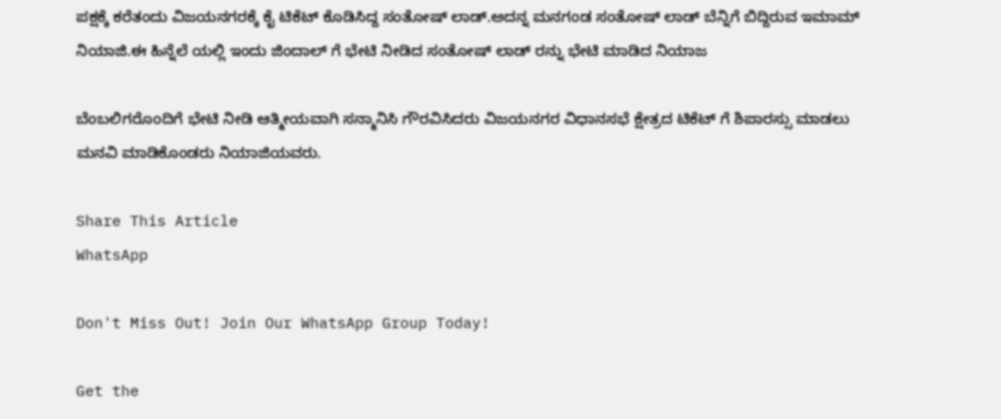ಪಕ್ಷಕ್ಕೆ ಕರೆತಂದು ವಿಜಯನಗರಕ್ಕೆ ಕೈ ಟಿಕೆಟ್ ಕೊಡಿಸಿದ್ದ ಸಂತೋಷ್ ಲಾಡ್.ಅದನ್ನ ಮನಗಂಡ ಸಂತೋಷ್ ಲಾಡ್ ಬೆನ್ನಿಗೆ ಬಿದ್ದಿರುವ ಇಮಾಮ್ ನಿಯಾಜಿ.ಈ ಹಿನ್ನೆಲೆ ಯಲ್ಲಿ ಇಂದು ಜಿಂದಾಲ್ ಗೆ ಭೇಟಿ ನೀಡಿದ ಸಂತೋಷ್ ಲಾಡ್ ರನ್ನು ಭೇಟಿ ಮಾಡಿದ ನಿಯಾಜ

ಬೆಂಬಲಿಗರೊಂದಿಗೆ ಭೇಟಿ‌ ನೀಡಿ ಆತ್ಮೀಯವಾಗಿ ಸನ್ಮಾನಿಸಿ ಗೌರವಿಸಿದರು ವಿಜಯನಗರ ವಿಧಾನಸಭೆ ಕ್ಷೇತ್ರದ ಟಿಕೆಟ್ ಗೆ ಶಿಪಾರಸ್ಸು ಮಾಡಲು ಮನವಿ ಮಾಡಿಕೊಂಡರು ನಿಯಾಜಿಯವರು.

Share This Article
WhatsApp

Don't Miss Out! Join Our WhatsApp Group Today!

Get the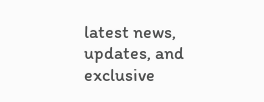latest news, updates, and exclusive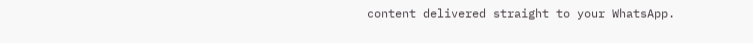content delivered straight to your WhatsApp.